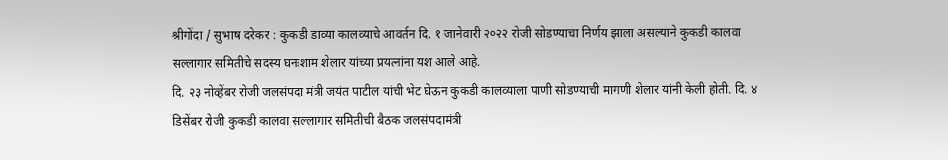श्रीगोंदा / सुभाष दरेकर : कुकडी डाव्या कालव्याचे आवर्तन दि. १ जानेवारी २०२२ रोजी सोडण्याचा निर्णय झाला असल्याने कुकडी कालवा सल्लागार समितीचे सदस्य घनःशाम शेलार यांच्या प्रयत्नांना यश आले आहे.
दि. २३ नोव्हेंबर रोजी जलसंपदा मंत्री जयंत पाटील यांची भेट घेऊन कुकडी कालव्याला पाणी सोडण्याची मागणी शेलार यांनी केली होती. दि. ४ डिसेंबर रोजी कुकडी कालवा सल्लागार समितीची बैठक जलसंपदामंत्री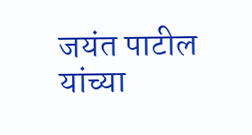जयंत पाटील यांच्या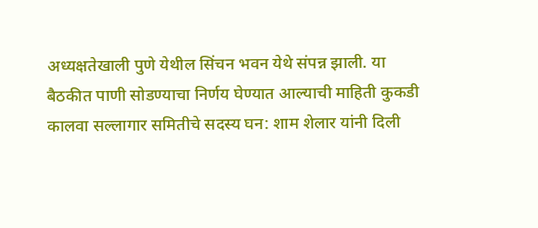अध्यक्षतेखाली पुणे येथील सिंचन भवन येथे संपन्न झाली. या बैठकीत पाणी सोडण्याचा निर्णय घेण्यात आल्याची माहिती कुकडी कालवा सल्लागार समितीचे सदस्य घन: शाम शेलार यांनी दिली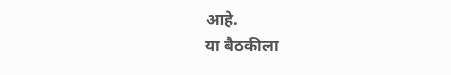आहे.
या बैठकीला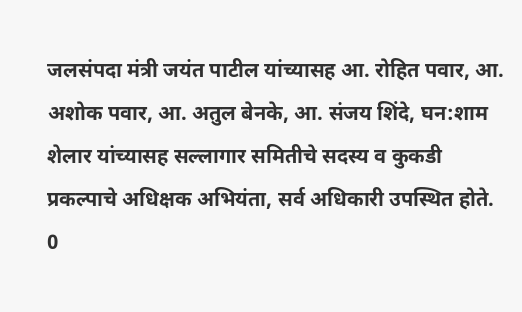जलसंपदा मंत्री जयंत पाटील यांच्यासह आ. रोहित पवार, आ. अशोक पवार, आ. अतुल बेनके, आ. संजय शिंदे, घन:शाम शेलार यांच्यासह सल्लागार समितीचे सदस्य व कुकडी प्रकल्पाचे अधिक्षक अभियंता, सर्व अधिकारी उपस्थित होते.
0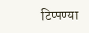टिप्पण्या